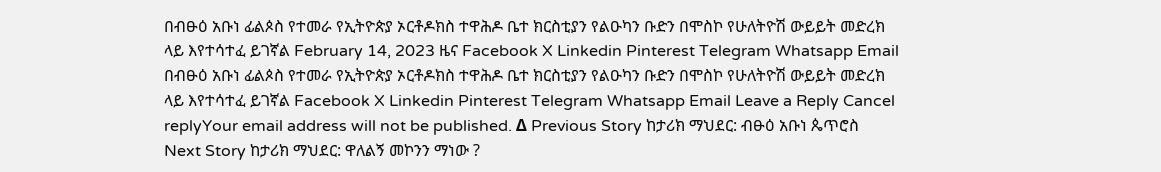በብፁዕ አቡነ ፊልጶስ የተመራ የኢትዮጵያ ኦርቶዶክስ ተዋሕዶ ቤተ ክርስቲያን የልዑካን ቡድን በሞስኮ የሁለትዮሽ ውይይት መድረክ ላይ እየተሳተፈ ይገኛል February 14, 2023 ዜና Facebook X Linkedin Pinterest Telegram Whatsapp Email በብፁዕ አቡነ ፊልጶስ የተመራ የኢትዮጵያ ኦርቶዶክስ ተዋሕዶ ቤተ ክርስቲያን የልዑካን ቡድን በሞስኮ የሁለትዮሽ ውይይት መድረክ ላይ እየተሳተፈ ይገኛል Facebook X Linkedin Pinterest Telegram Whatsapp Email Leave a Reply Cancel replyYour email address will not be published. Δ Previous Story ከታሪክ ማህደር: ብፁዕ አቡነ ጴጥሮስ Next Story ከታሪክ ማህደር: ዋለልኝ መኮንን ማነው ?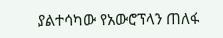ያልተሳካው የአውሮፕላን ጠለፋ